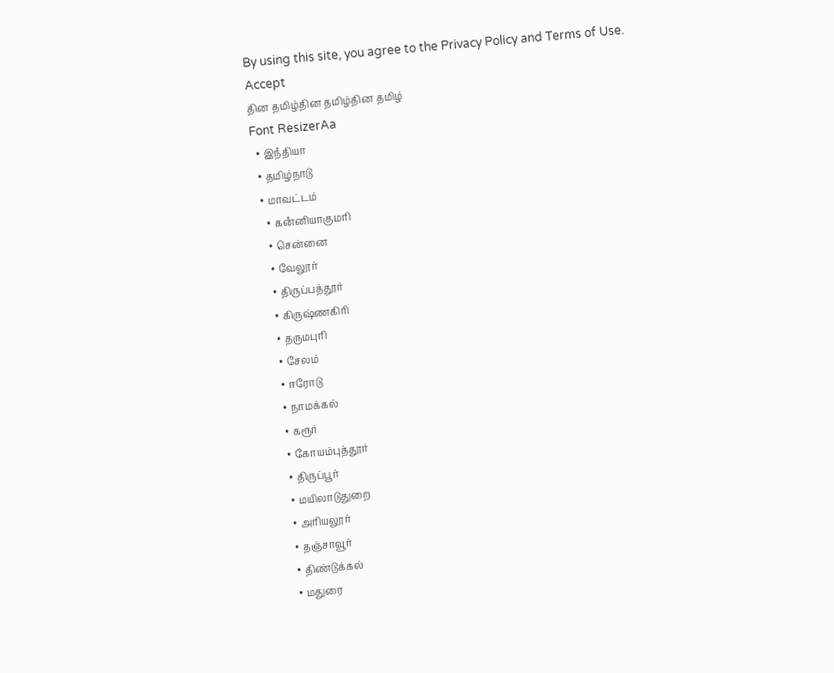By using this site, you agree to the Privacy Policy and Terms of Use.
Accept
தின தமிழ்தின தமிழ்தின தமிழ்
Font ResizerAa
  • இநஂதியா
  • தமிழ்நாடு
  • மாவட்டம்
    • கனஂனியாகுமரி
    • சென்னை
    • வேலூர்
    • திருப்பத்தூர்
    • கிருஷ்ணகிரி
    • தருமபுரி
    • சேலம்
    • ஈரோடு
    • நாமக்கல்
    • கரூர்
    • கோயம்புத்தூர்
    • திருப்பூர்
    • மயிலாடுதுறை
    • அரியலூர்
    • தஞ்சாவூர்
    • திண்டுக்கல்
    • மதுரை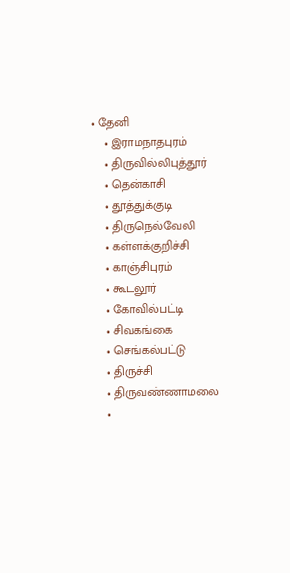• தேனி
    • இராமநாதபுரம்
    • திருவில்லிபுத்தூர்
    • தென்காசி
    • தூத்துக்குடி
    • திருநெல்வேலி
    • கள்ளக்குறிச்சி
    • காஞ்சிபுரம்
    • கூடலூர்
    • கோவில்பட்டி
    • சிவகங்கை
    • செங்கல்பட்டு
    • திருச்சி
    • திருவண்ணாமலை
    •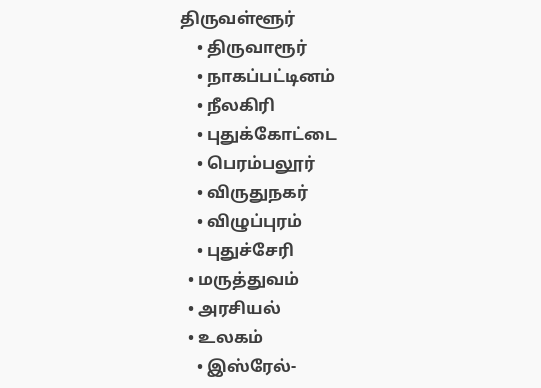திருவள்ளூர்
    • திருவாரூர்
    • நாகப்பட்டினம்
    • நீலகிரி
    • புதுக்கோட்டை
    • பெரம்பலூர்
    • விருதுநகர்
    • விழுப்புரம்
    • புதுச்சேரி
  • மருத்துவம்
  • அரசியல்
  • உலகம்
    • இஸ்ரேல்-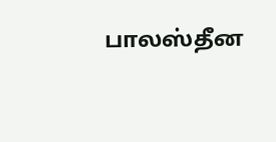பாலஸ்தீன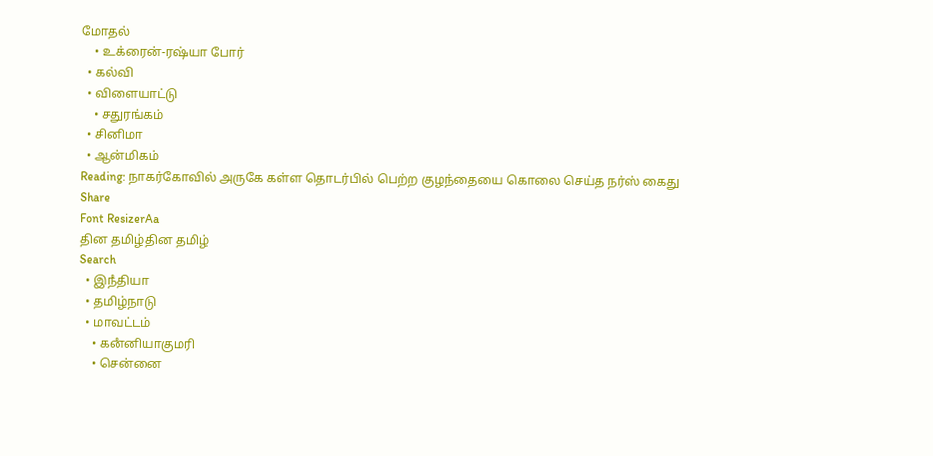மோதல்
    • உக்ரைன்-ரஷ்யா போர்
  • கல்வி
  • விளையாட்டு
    • சதுரங்கம்
  • சினிமா
  • ஆன்மிகம்
Reading: நாகர்கோவில் அருகே கள்ள தொடர்பில் பெற்ற குழந்தையை கொலை செய்த நர்ஸ் கைது
Share
Font ResizerAa
தின தமிழ்தின தமிழ்
Search
  • இநஂதியா
  • தமிழ்நாடு
  • மாவட்டம்
    • கனஂனியாகுமரி
    • சென்னை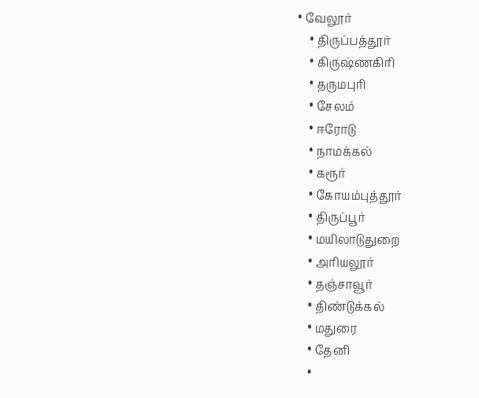• வேலூர்
    • திருப்பத்தூர்
    • கிருஷ்ணகிரி
    • தருமபுரி
    • சேலம்
    • ஈரோடு
    • நாமக்கல்
    • கரூர்
    • கோயம்புத்தூர்
    • திருப்பூர்
    • மயிலாடுதுறை
    • அரியலூர்
    • தஞ்சாவூர்
    • திண்டுக்கல்
    • மதுரை
    • தேனி
    •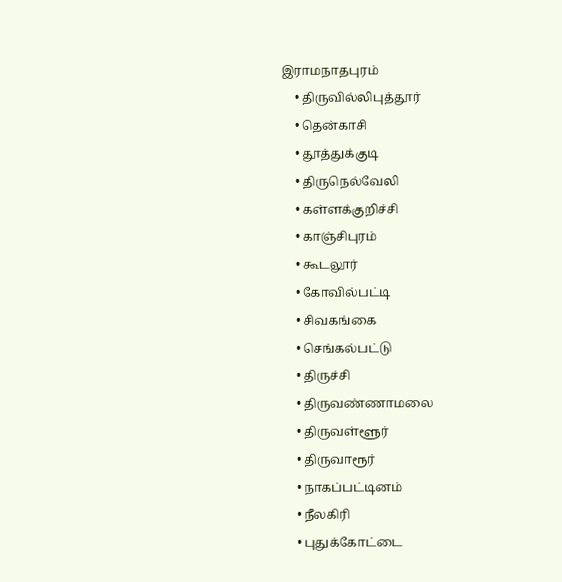இராமநாதபுரம்
    • திருவில்லிபுத்தூர்
    • தென்காசி
    • தூத்துக்குடி
    • திருநெல்வேலி
    • கள்ளக்குறிச்சி
    • காஞ்சிபுரம்
    • கூடலூர்
    • கோவில்பட்டி
    • சிவகங்கை
    • செங்கல்பட்டு
    • திருச்சி
    • திருவண்ணாமலை
    • திருவள்ளூர்
    • திருவாரூர்
    • நாகப்பட்டினம்
    • நீலகிரி
    • புதுக்கோட்டை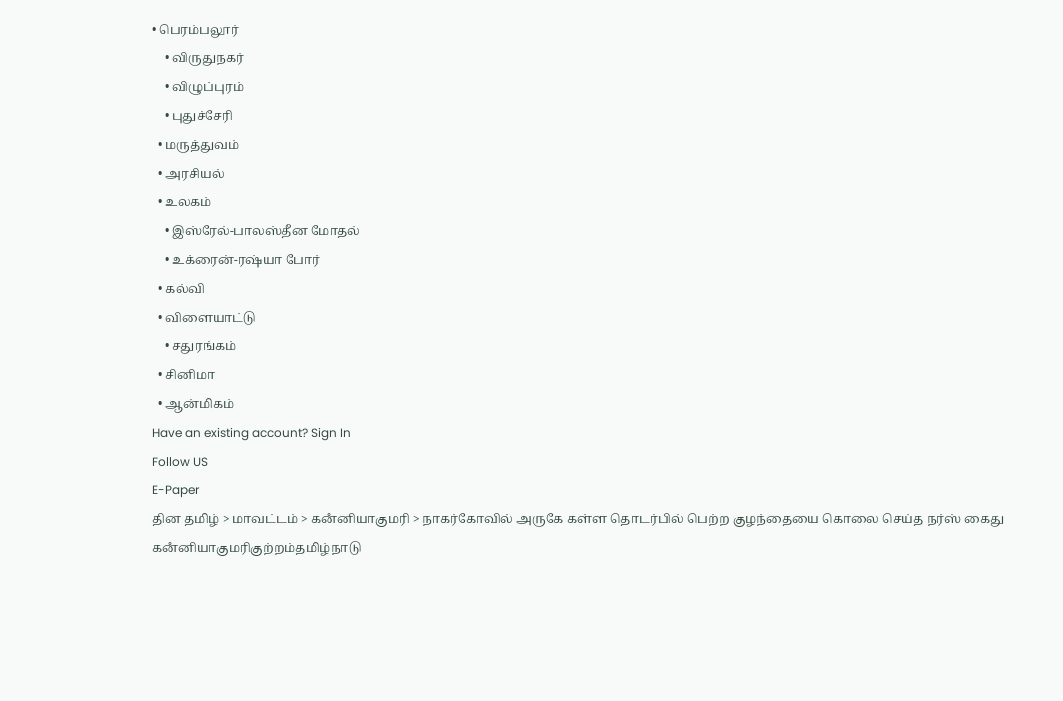• பெரம்பலூர்
    • விருதுநகர்
    • விழுப்புரம்
    • புதுச்சேரி
  • மருத்துவம்
  • அரசியல்
  • உலகம்
    • இஸ்ரேல்-பாலஸ்தீன மோதல்
    • உக்ரைன்-ரஷ்யா போர்
  • கல்வி
  • விளையாட்டு
    • சதுரங்கம்
  • சினிமா
  • ஆன்மிகம்
Have an existing account? Sign In
Follow US
E-Paper
தின தமிழ் > மாவட்டம் > கனஂனியாகுமரி > நாகர்கோவில் அருகே கள்ள தொடர்பில் பெற்ற குழந்தையை கொலை செய்த நர்ஸ் கைது
கனஂனியாகுமரிகுற்றம்தமிழ்நாடு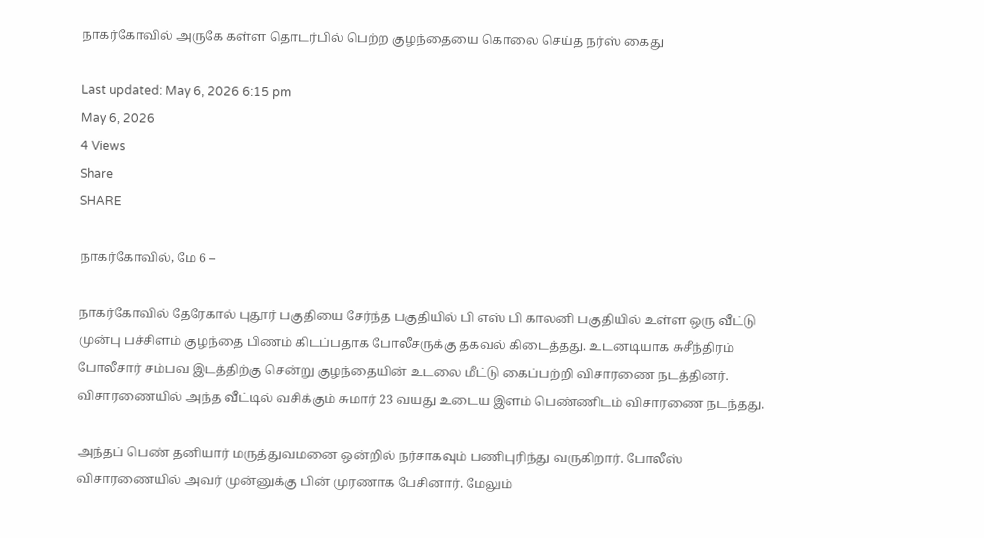நாகர்கோவில் அருகே கள்ள தொடர்பில் பெற்ற குழந்தையை கொலை செய்த நர்ஸ் கைது

Last updated: May 6, 2026 6:15 pm
May 6, 2026
4 Views
Share
SHARE

நாகர்கோவில், மே 6 –

நாகர்கோவில் தேரேகால் புதூர் பகுதியை சேர்ந்த பகுதியில் பி எஸ் பி காலனி பகுதியில் உள்ள ஒரு வீட்டு முன்பு பச்சிளம் குழந்தை பிணம் கிடப்பதாக போலீசருக்கு தகவல் கிடைத்தது. உடனடியாக சுசீந்திரம் போலீசார் சம்பவ இடத்திற்கு சென்று குழந்தையின் உடலை மீட்டு கைப்பற்றி விசாரணை நடத்தினர். விசாரணையில் அந்த வீட்டில் வசிக்கும் சுமார் 23 வயது உடைய இளம் பெண்ணிடம் விசாரணை நடந்தது.

அந்தப் பெண் தனியார் மருத்துவமனை ஒன்றில் நர்சாகவும் பணிபுரிந்து வருகிறார். போலீஸ் விசாரணையில் அவர் முன்னுக்கு பின் முரணாக பேசினார். மேலும்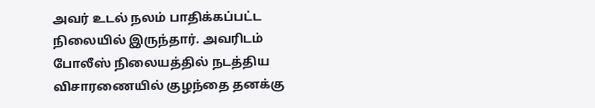அவர் உடல் நலம் பாதிக்கப்பட்ட நிலையில் இருந்தார். அவரிடம் போலீஸ் நிலையத்தில் நடத்திய விசாரணையில் குழந்தை தனக்கு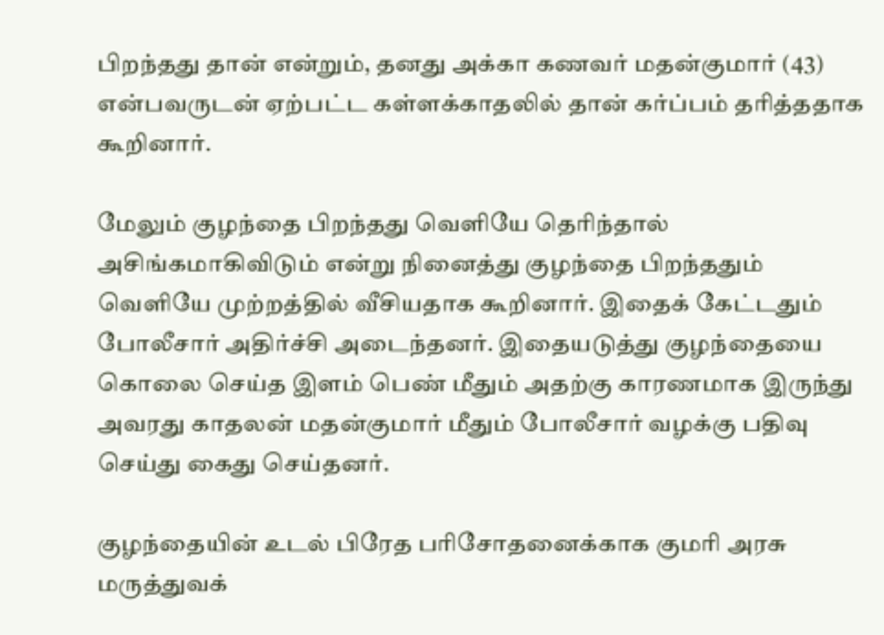பிறந்தது தான் என்றும், தனது அக்கா கணவர் மதன்குமார் (43) என்பவருடன் ஏற்பட்ட கள்ளக்காதலில் தான் கர்ப்பம் தரித்ததாக கூறினார்.

மேலும் குழந்தை பிறந்தது வெளியே தெரிந்தால் அசிங்கமாகிவிடும் என்று நினைத்து குழந்தை பிறந்ததும் வெளியே முற்றத்தில் வீசியதாக கூறினார். இதைக் கேட்டதும் போலீசார் அதிர்ச்சி அடைந்தனர். இதையடுத்து குழந்தையை கொலை செய்த இளம் பெண் மீதும் அதற்கு காரணமாக இருந்து அவரது காதலன் மதன்குமார் மீதும் போலீசார் வழக்கு பதிவு செய்து கைது செய்தனர்.

குழந்தையின் உடல் பிரேத பரிசோதனைக்காக குமரி அரசு மருத்துவக்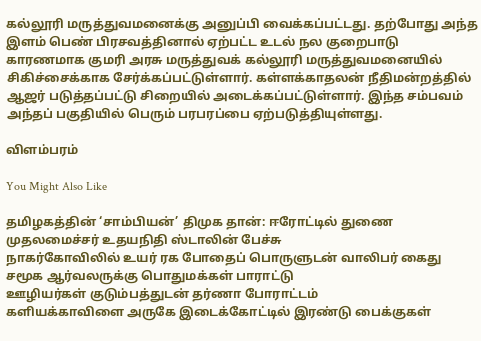கல்லூரி மருத்துவமனைக்கு அனுப்பி வைக்கப்பட்டது. தற்போது அந்த இளம் பெண் பிரசவத்தினால் ஏற்பட்ட உடல் நல குறைபாடு காரணமாக குமரி அரசு மருத்துவக் கல்லூரி மருத்துவமனையில் சிகிச்சைக்காக சேர்க்கப்பட்டுள்ளார். கள்ளக்காதலன் நீதிமன்றத்தில் ஆஜர் படுத்தப்பட்டு சிறையில் அடைக்கப்பட்டுள்ளார். இந்த சம்பவம் அந்தப் பகுதியில் பெரும் பரபரப்பை ஏற்படுத்தியுள்ளது.

விளம்பரம்

You Might Also Like

தமிழகத்தின் ‘சாம்பியன்’ திமுக தான்: ஈரோட்டில் துணை முதலமைச்சர் உதயநிதி ஸ்டாலின் பேச்சு
நாகர்கோவிலில் உயர் ரக போதைப் பொருளுடன் வாலிபர் கைது
சமூக ஆர்வலருக்கு பொதுமக்கள் பாராட்டு
ஊழியர்கள் குடும்பத்துடன் தர்ணா போராட்டம்
களியக்காவிளை அருகே இடைக்கோட்டில் இரண்டு பைக்குகள்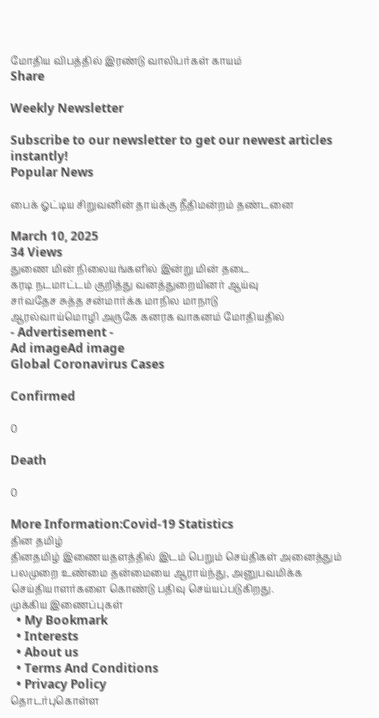மோதிய விபத்தில் இரண்டு வாலிபர்கள் காயம்
Share

Weekly Newsletter

Subscribe to our newsletter to get our newest articles instantly!
Popular News

பைக் ஓட்டிய சிறுவனின் தாய்க்கு நீதிமன்றம் தண்டனை

March 10, 2025
34 Views
துணை மின் நிலையங்களில் இன்று மின் தடை
கரடி நடமாட்டம் குறித்து வனத்துறையினர் ஆய்வு
சர்வதேச சுத்த சன்மார்க்க மாநில மாநாடு
ஆரல்வாய்மொழி அருகே கனரக வாகனம் மோதியதில்
- Advertisement -
Ad imageAd image
Global Coronavirus Cases

Confirmed

0

Death

0

More Information:Covid-19 Statistics
தின தமிழ்
தினதமிழ் இணையதளத்தில் இடம் பெறும் செய்திகள் அனைத்தும் பலமுறை உண்மை தன்மையை ஆராய்ந்து, அனுபவமிக்க செய்தியாளர்களை கொண்டு பதிவு செய்யப்படுகிறது.
முக்கிய இணைப்புகள்
  • My Bookmark
  • Interests
  • About us
  • Terms And Conditions
  • Privacy Policy
தொடர்புகொள்ள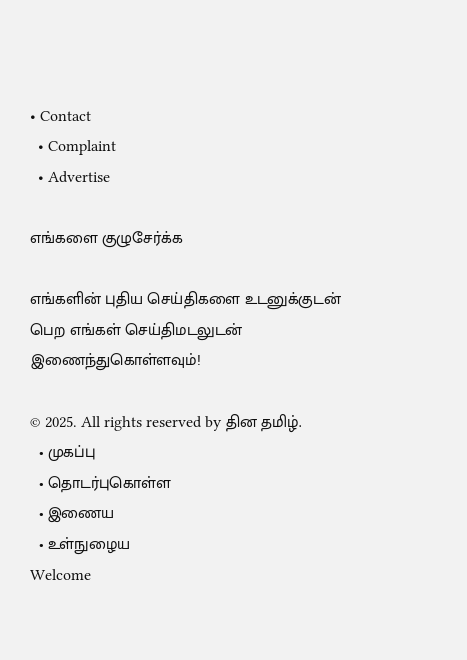• Contact
  • Complaint
  • Advertise

எங்களை குழுசேர்க்க

எங்களின் புதிய செய்திகளை உடனுக்குடன் பெற எங்கள் செய்திமடலுடன் இணைந்துகொள்ளவும்!

© 2025. All rights reserved by தின தமிழ்.
  • முகப்பு
  • தொடர்புகொள்ள
  • இணைய
  • உள்நுழைய
Welcome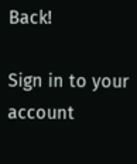Back!

Sign in to your account